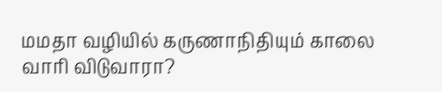மமதா வழியில் கருணாநிதியும் காலை வாரி விடுவாரா?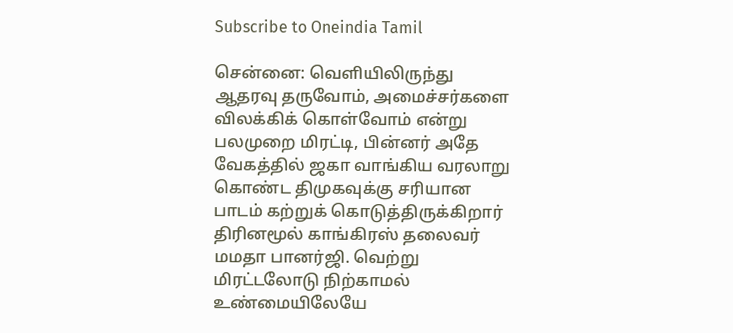Subscribe to Oneindia Tamil

சென்னை: வெளியிலிருந்து ஆதரவு தருவோம், அமைச்சர்களை விலக்கிக் கொள்வோம் என்று பலமுறை மிரட்டி, பின்னர் அதே வேகத்தில் ஜகா வாங்கிய வரலாறு கொண்ட திமுகவுக்கு சரியான பாடம் கற்றுக் கொடுத்திருக்கிறார் திரினமூல் காங்கிரஸ் தலைவர் மமதா பானர்ஜி. வெற்று மிரட்டலோடு நிற்காமல் உண்மையிலேயே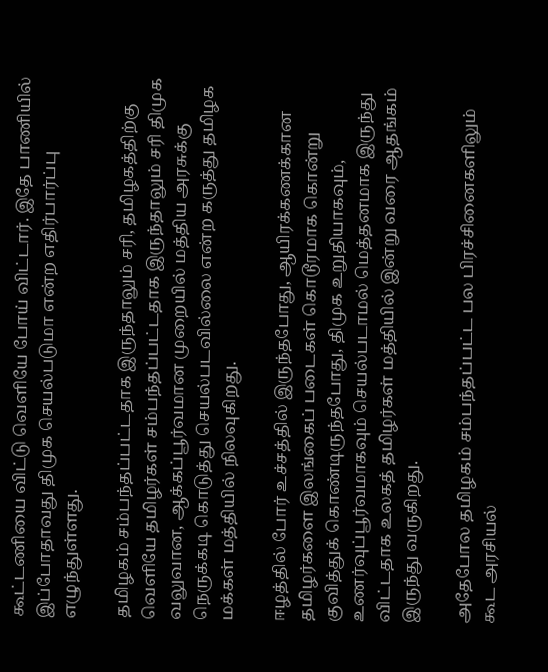கூட்டணியை விட்டு வெளியே போய் விட்டார். இதே பாணியில் இப்போதாவது திமுக செயல்படுமா என்ற எதிர்பார்ப்பு எழுந்துள்ளது.

தமிழகம் சம்பந்தப்பட்டதாக இருந்தாலும் சரி, தமிழகத்திற்கு வெளியே தமிழர்கள் சம்பந்தப்பட்டதாக இருந்தாலும் சரி திமுக வலுவான, ஆக்கப்பூர்வமான முறையில் மத்திய அரசுக்கு நெருக்கடி கொடுத்து செயல்படவில்லை என்ற கருத்து தமிழக மக்கள் மத்தியில் நிலவுகிறது.

ஈழத்தில் போர் உச்சத்தில் இருந்தபோது, ஆயிரக்கணக்கான தமிழர்களை இலங்கைப் படைகள் கொடூரமாக கொன்று குவித்துக் கொண்டிருந்தபோது, திமுக உறுதியாகவும், உணர்வுப்பூர்வமாகவும் செயல்படாமல் மெத்தனமாக இருந்து விட்டதாக உலகத் தமிழர்கள் மத்தியில் இன்று வரை ஆதங்கம் இருந்து வருகிறது.

அதேபோல தமிழகம் சம்பந்தப்பட்ட பல பிரச்சினைகளிலும் கூட அரசியல்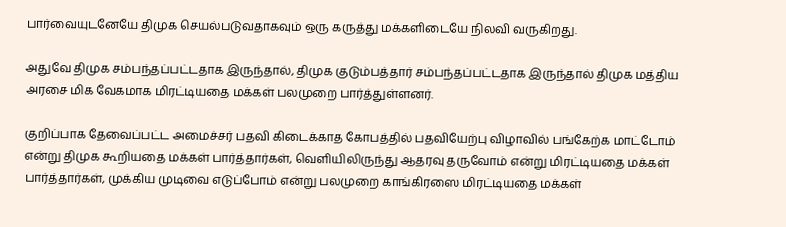பார்வையுடனேயே திமுக செயல்படுவதாகவும் ஒரு கருத்து மக்களிடையே நிலவி வருகிறது.

அதுவே திமுக சம்பந்தப்பட்டதாக இருந்தால், திமுக குடும்பத்தார் சம்பந்தப்பட்டதாக இருந்தால் திமுக மத்திய அரசை மிக வேகமாக மிரட்டியதை மக்கள் பலமுறை பார்த்துள்ளனர்.

குறிப்பாக தேவைப்பட்ட அமைச்சர் பதவி கிடைக்காத கோபத்தில் பதவியேற்பு விழாவில் பங்கேற்க மாட்டோம் என்று திமுக கூறியதை மக்கள் பார்த்தார்கள், வெளியிலிருந்து ஆதரவு தருவோம் என்று மிரட்டியதை மக்கள் பார்த்தார்கள், முக்கிய முடிவை எடுப்போம் என்று பலமுறை காங்கிரஸை மிரட்டியதை மக்கள்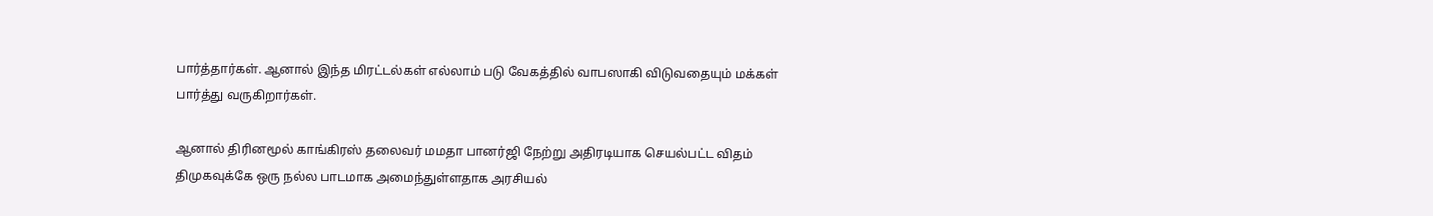பார்த்தார்கள். ஆனால் இந்த மிரட்டல்கள் எல்லாம் படு வேகத்தில் வாபஸாகி விடுவதையும் மக்கள் பார்த்து வருகிறார்கள்.

ஆனால் திரினமூல் காங்கிரஸ் தலைவர் மமதா பானர்ஜி நேற்று அதிரடியாக செயல்பட்ட விதம் திமுகவுக்கே ஒரு நல்ல பாடமாக அமைந்துள்ளதாக அரசியல்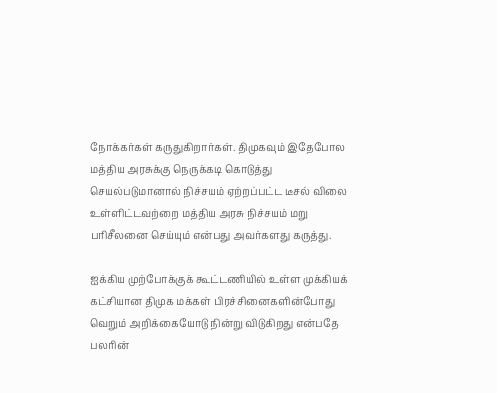நோக்கர்கள் கருதுகிறார்கள். திமுகவும் இதேபோல மத்திய அரசுக்கு நெருக்கடி கொடுத்து செயல்படுமானால் நிச்சயம் ஏற்றப்பட்ட டீசல் விலை உள்ளிட்டவற்றை மத்திய அரசு நிச்சயம் மறு பரிசீலனை செய்யும் என்பது அவர்களது கருத்து.

ஐக்கிய முற்போக்குக் கூட்டணியில் உள்ள முக்கியக் கட்சியான திமுக மக்கள் பிரச்சினைகளின்போது வெறும் அறிக்கையோடு நின்று விடுகிறது என்பதே பலரின்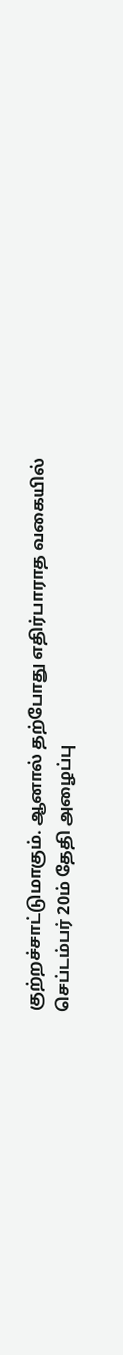குற்றச்சாட்டுமாகும். ஆனால் தற்போது எதிர்பாராத வகையில் செப்டம்பர் 20ம் தேதி அழைப்பு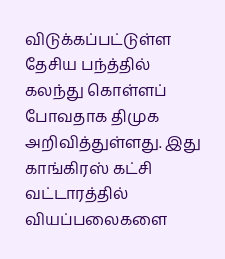விடுக்கப்பட்டுள்ள தேசிய பந்த்தில் கலந்து கொள்ளப் போவதாக திமுக அறிவித்துள்ளது. இது காங்கிரஸ் கட்சி வட்டாரத்தில் வியப்பலைகளை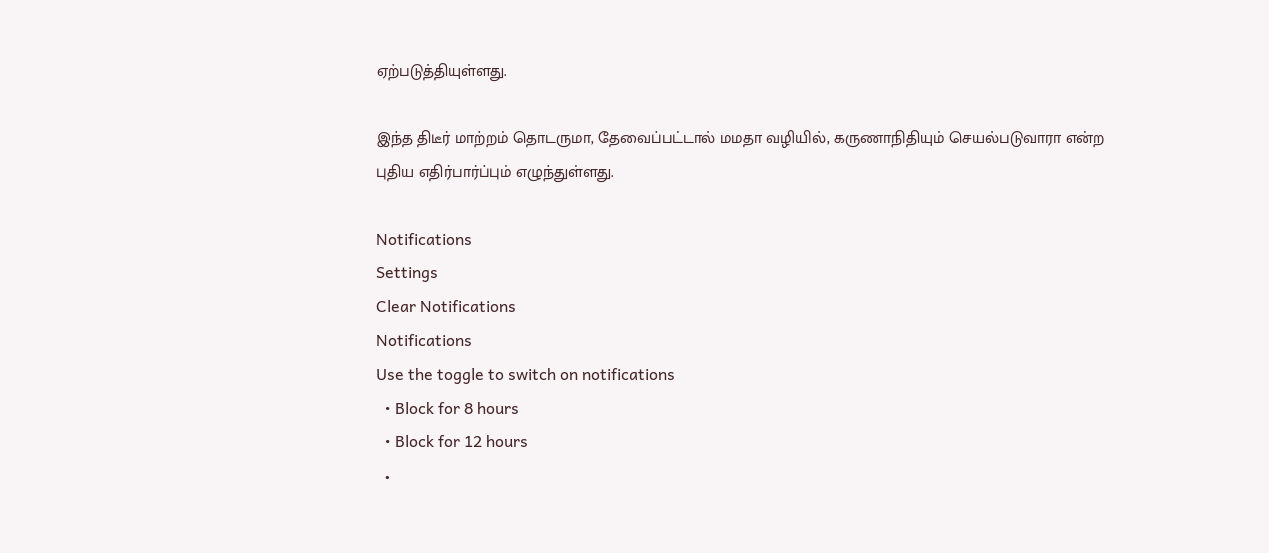ஏற்படுத்தியுள்ளது.

இந்த திடீர் மாற்றம் தொடருமா, தேவைப்பட்டால் மமதா வழியில், கருணாநிதியும் செயல்படுவாரா என்ற புதிய எதிர்பார்ப்பும் எழுந்துள்ளது.

Notifications
Settings
Clear Notifications
Notifications
Use the toggle to switch on notifications
  • Block for 8 hours
  • Block for 12 hours
  •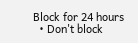Block for 24 hours
  • Don't block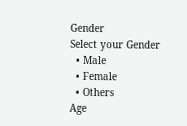Gender
Select your Gender
  • Male
  • Female
  • Others
Age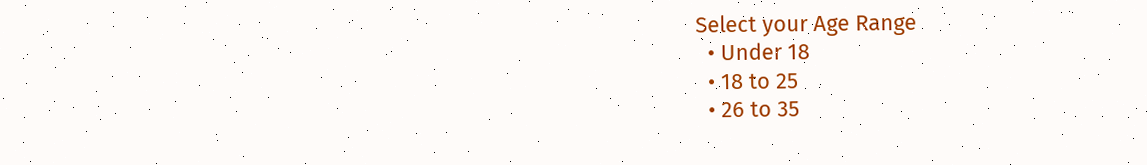Select your Age Range
  • Under 18
  • 18 to 25
  • 26 to 35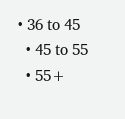• 36 to 45
  • 45 to 55
  • 55+